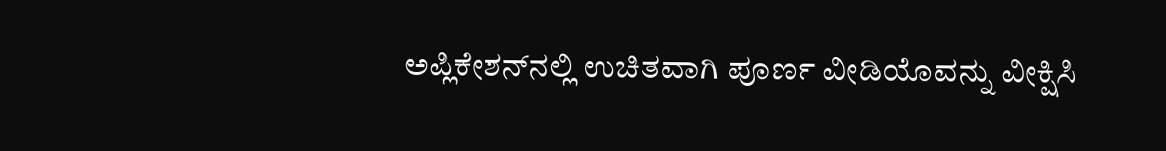ಅಪ್ಲಿಕೇಶನ್‌ನಲ್ಲಿ ಉಚಿತವಾಗಿ ಪೂರ್ಣ ವೀಡಿಯೊವನ್ನು ವೀಕ್ಷಿಸಿ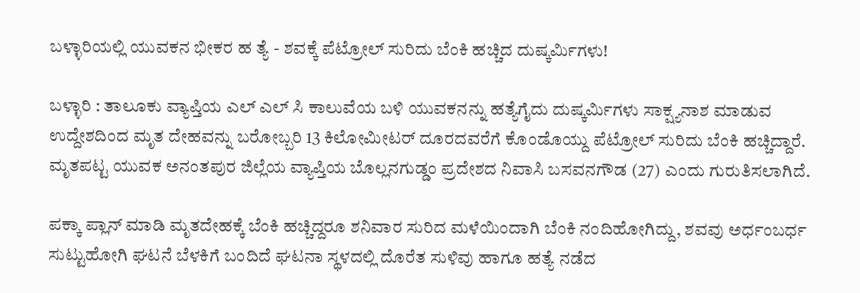ಬಳ್ಳಾರಿಯಲ್ಲಿ ಯುವಕನ ಭೀಕರ ಹ ತ್ಯೆ - ಶವಕ್ಕೆ ಪೆಟ್ರೋಲ್ ಸುರಿದು ಬೆಂಕಿ ಹಚ್ಚಿದ ದುಷ್ಕರ್ಮಿಗಳು!

ಬಳ್ಳಾರಿ : ತಾಲೂಕು ವ್ಯಾಪ್ತಿಯ ಎಲ್‌ ಎಲ್‌ ಸಿ ಕಾಲುವೆಯ ಬಳಿ ಯುವಕನನ್ನು ಹತ್ಯೆಗೈದು ದುಷ್ಕರ್ಮಿಗಳು ಸಾಕ್ಷ್ಯನಾಶ ಮಾಡುವ ಉದ್ದೇಶದಿಂದ ಮೃತ ದೇಹವನ್ನು ಬರೋಬ್ಬರಿ 13 ಕಿಲೋಮೀಟರ್ ದೂರದವರೆಗೆ ಕೊಂಡೊಯ್ದು ಪೆಟ್ರೋಲ್ ಸುರಿದು ಬೆಂಕಿ ಹಚ್ಚಿದ್ದಾರೆ. ಮೃತಪಟ್ಟ ಯುವಕ ಅನಂತಪುರ ಜಿಲ್ಲೆಯ ವ್ಯಾಪ್ತಿಯ ಬೊಲ್ಲನಗುಡ್ಡಂ ಪ್ರದೇಶದ ನಿವಾಸಿ ಬಸವನಗೌಡ (27) ಎಂದು ಗುರುತಿಸಲಾಗಿದೆ.

ಪಕ್ಕಾ ಪ್ಲಾನ್ ಮಾಡಿ ಮೃತದೇಹಕ್ಕೆ ಬೆಂಕಿ ಹಚ್ಚಿದ್ದರೂ ಶನಿವಾರ ಸುರಿದ ಮಳೆಯಿಂದಾಗಿ ಬೆಂಕಿ ನಂದಿಹೋಗಿದ್ದು, ಶವವು ಅರ್ಧಂಬರ್ಧ ಸುಟ್ಟುಹೋಗಿ ಘಟನೆ ಬೆಳಕಿಗೆ ಬಂದಿದೆ ಘಟನಾ ಸ್ಥಳದಲ್ಲಿ ದೊರೆತ ಸುಳಿವು ಹಾಗೂ ಹತ್ಯೆ ನಡೆದ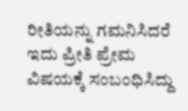ರೀತಿಯನ್ನು ಗಮನಿಸಿದರೆ ಇದು ಪ್ರೀತಿ ಪ್ರೇಮ ವಿಷಯಕ್ಕೆ ಸಂಬಂಧಿಸಿದ್ದು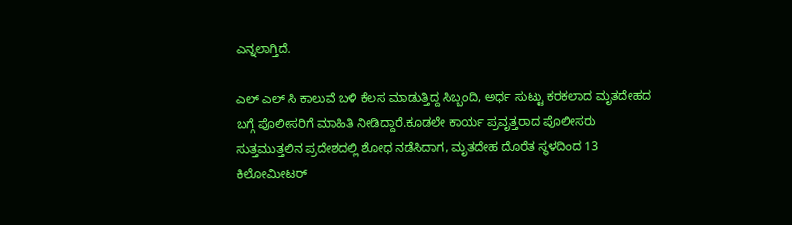ಎನ್ನಲಾಗ್ತಿದೆ.

ಎಲ್‌ ಎಲ್‌ ಸಿ ಕಾಲುವೆ ಬಳಿ ಕೆಲಸ ಮಾಡುತ್ತಿದ್ದ ಸಿಬ್ಬಂದಿ, ಅರ್ಧ ಸುಟ್ಟು ಕರಕಲಾದ ಮೃತದೇಹದ ಬಗ್ಗೆ ಪೊಲೀಸರಿಗೆ ಮಾಹಿತಿ ನೀಡಿದ್ದಾರೆ.ಕೂಡಲೇ ಕಾರ್ಯ ಪ್ರವೃತ್ತರಾದ ಪೊಲೀಸರು ಸುತ್ತಮುತ್ತಲಿನ ಪ್ರದೇಶದಲ್ಲಿ ಶೋಧ ನಡೆಸಿದಾಗ, ಮೃತದೇಹ ದೊರೆತ ಸ್ಥಳದಿಂದ 13 ಕಿಲೋಮೀಟರ್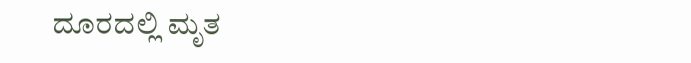ದೂರದಲ್ಲಿ ಮೃತ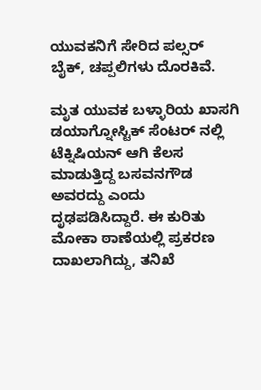ಯುವಕನಿಗೆ ಸೇರಿದ ಪಲ್ಸರ್ ಬೈಕ್, ಚಪ್ಪಲಿಗಳು ದೊರಕಿವೆ.

ಮೃತ ಯುವಕ ಬಳ್ಳಾರಿಯ ಖಾಸಗಿ ಡಯಾಗ್ನೋಸ್ಟಿಕ್ ಸೆಂಟರ್‌ ನಲ್ಲಿ ಟೆಕ್ನಿಷಿಯನ್ ಆಗಿ ಕೆಲಸ ಮಾಡುತ್ತಿದ್ದ ಬಸವನಗೌಡ ಅವರದ್ದು ಎಂದು ದೃಢಪಡಿಸಿದ್ದಾರೆ. ಈ ಕುರಿತು ಮೋಕಾ ಠಾಣೆಯಲ್ಲಿ ಪ್ರಕರಣ ದಾಖಲಾಗಿದ್ದು, ತನಿಖೆ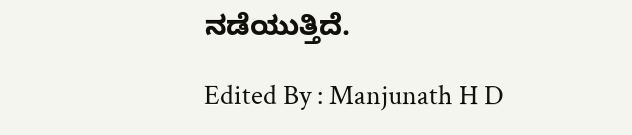ನಡೆಯುತ್ತಿದೆ.

Edited By : Manjunath H D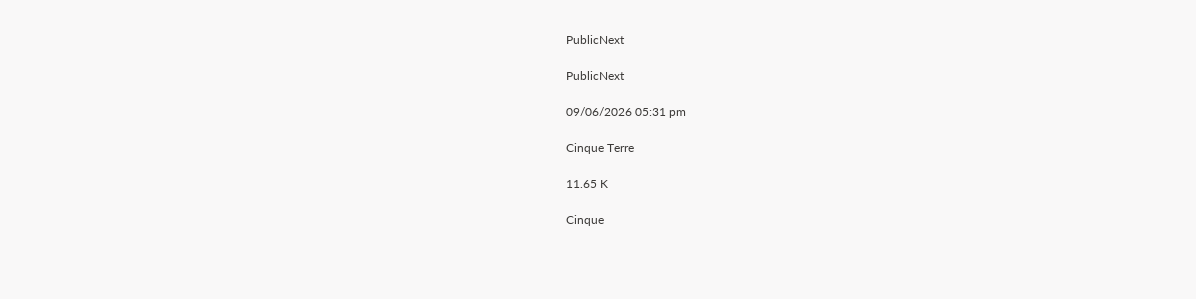PublicNext

PublicNext

09/06/2026 05:31 pm

Cinque Terre

11.65 K

Cinque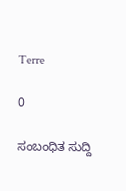Terre

0

ಸಂಬಂಧಿತ ಸುದ್ದಿ